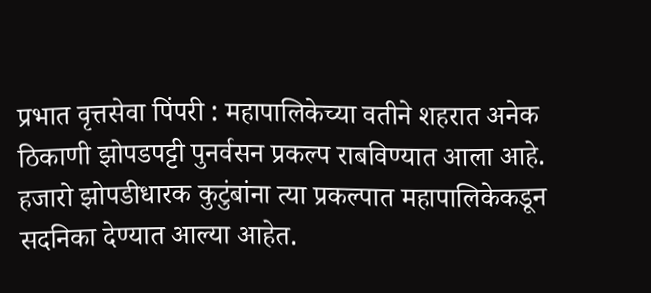प्रभात वृत्तसेवा पिंपरी : महापालिकेच्या वतीने शहरात अनेक ठिकाणी झोपडपट्टी पुनर्वसन प्रकल्प राबविण्यात आला आहे. हजारो झोपडीधारक कुटुंबांना त्या प्रकल्पात महापालिकेकडून सदनिका देण्यात आल्या आहेत.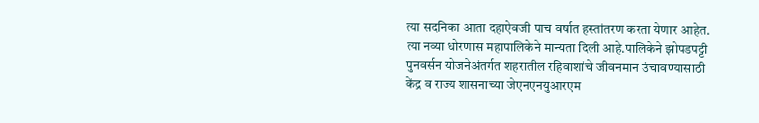त्या सदनिका आता दहाऐवजी पाच वर्षात हस्तांतरण करता येणार आहेत. त्या नव्या धोरणास महापालिकेने मान्यता दिली आहे.पालिकेने झोपडपट्टी पुनवर्सन योजनेअंतर्गत शहरातील रहिवाशांचे जीवनमान उंचावण्यासाठी केंद्र व राज्य शासनाच्या जेएनएनयुआरएम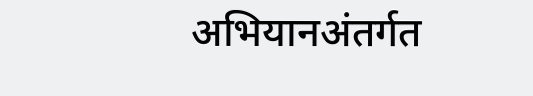अभियानअंतर्गत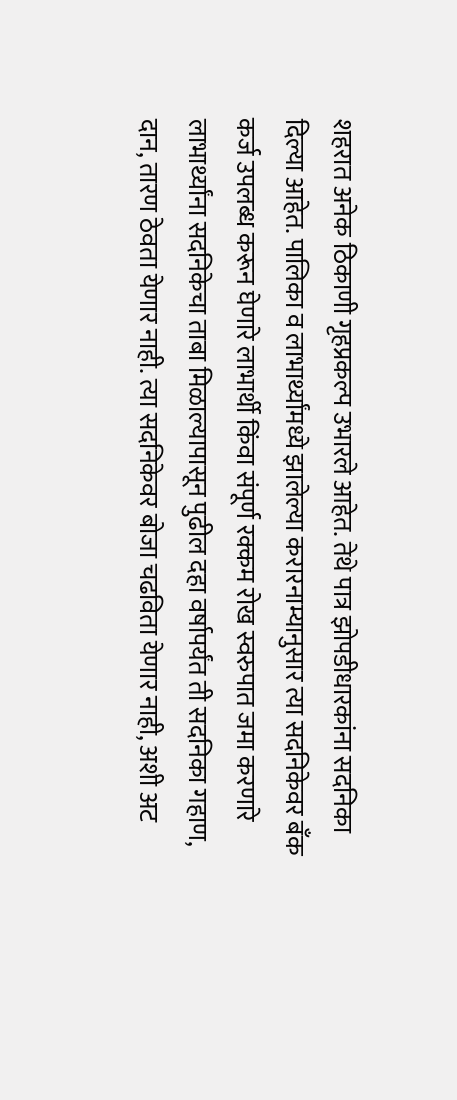शहरात अनेक ठिकाणी गृहप्रकल्प उभारले आहेत. तेथे पात्र झोपडीधारकांना सदनिका दिल्या आहेत. पालिका व लाभार्थ्यांमध्ये झालेल्या करारनाम्यानुसार त्या सदनिकेवर बँक कर्ज उपलब्ध करून घेणारे लाभार्थी किंवा संपूर्ण रक्कम रोख स्वरुपात जमा करणारे लाभार्थ्यांना सदनिकेचा ताबा मिळाल्यापासून पुढील दहा वर्षापर्यंत ती सदनिका गहाण, दान, तारण ठेवता येणार नाही. त्या सदनिकेवर बोजा चढविता येणार नाही, अशी अट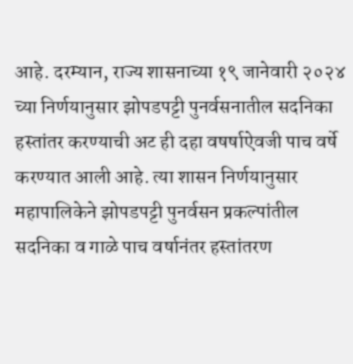आहे. दरम्यान, राज्य शासनाच्या १९ जानेवारी २०२४ च्या निर्णयानुसार झोपडपट्टी पुनर्वसनातील सदनिका हस्तांतर करण्याची अट ही दहा वषर्षाऐवजी पाच वर्षे करण्यात आली आहे. त्या शासन निर्णयानुसार महापालिकेने झोपडपट्टी पुनर्वसन प्रकल्पांतील सदनिका व गाळे पाच वर्षानंतर हस्तांतरण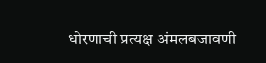धोरणाची प्रत्यक्ष अंमलबजावणी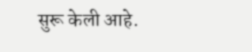सुरू केली आहे.